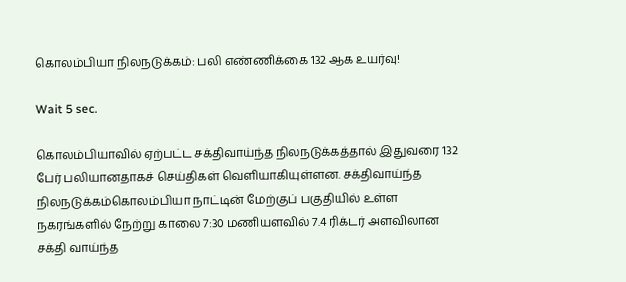கொலம்பியா நிலநடுக்கம்: பலி எண்ணிக்கை 132 ஆக உயர்வு!

Wait 5 sec.

கொலம்பியாவில் ஏற்பட்ட சக்திவாய்ந்த நிலநடுக்கத்தால் இதுவரை 132 பேர் பலியானதாகச் செய்திகள் வெளியாகியுள்ளன. சக்திவாய்ந்த நிலநடுக்கம்கொலம்பியா நாட்டின் மேற்குப் பகுதியில் உள்ள நகரங்களில் நேற்று காலை 7:30 மணியளவில் 7.4 ரிக்டர் அளவிலான சக்தி வாய்ந்த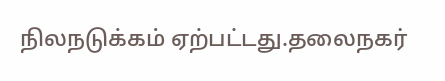நிலநடுக்கம் ஏற்பட்டது.தலைநகர்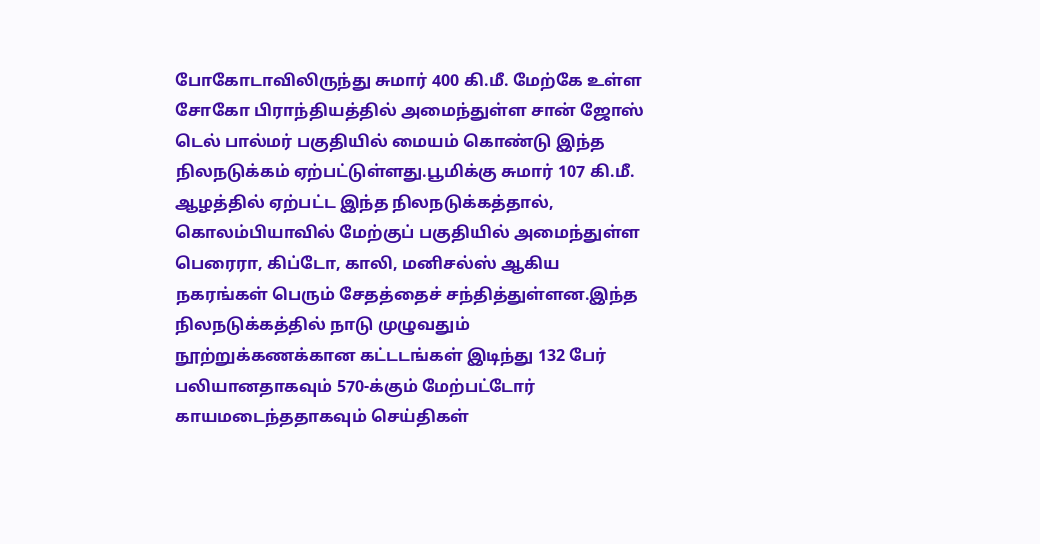போகோடாவிலிருந்து சுமார் 400 கி.மீ. மேற்கே உள்ள சோகோ பிராந்தியத்தில் அமைந்துள்ள சான் ஜோஸ் டெல் பால்மர் பகுதியில் மையம் கொண்டு இந்த நிலநடுக்கம் ஏற்பட்டுள்ளது.பூமிக்கு சுமார் 107 கி.மீ. ஆழத்தில் ஏற்பட்ட இந்த நிலநடுக்கத்தால், கொலம்பியாவில் மேற்குப் பகுதியில் அமைந்துள்ள பெரைரா, கிப்டோ, காலி, மனிசல்ஸ் ஆகிய நகரங்கள் பெரும் சேதத்தைச் சந்தித்துள்ளன.இந்த நிலநடுக்கத்தில் நாடு முழுவதும் நூற்றுக்கணக்கான கட்டடங்கள் இடிந்து 132 பேர் பலியானதாகவும் 570-க்கும் மேற்பட்டோர் காயமடைந்ததாகவும் செய்திகள்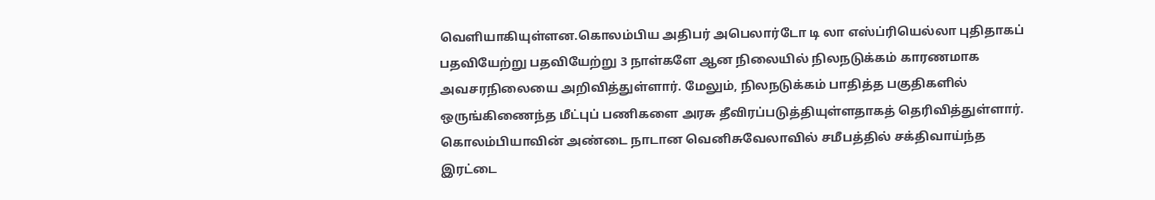வெளியாகியுள்ளன.கொலம்பிய அதிபர் அபெலார்டோ டி லா எஸ்ப்ரியெல்லா புதிதாகப் பதவியேற்று பதவியேற்று 3 நாள்களே ஆன நிலையில் நிலநடுக்கம் காரணமாக அவசரநிலையை அறிவித்துள்ளார். மேலும், நிலநடுக்கம் பாதித்த பகுதிகளில் ஒருங்கிணைந்த மீட்புப் பணிகளை அரசு தீவிரப்படுத்தியுள்ளதாகத் தெரிவித்துள்ளார். கொலம்பியாவின் அண்டை நாடான வெனிசுவேலாவில் சமீபத்தில் சக்திவாய்ந்த இரட்டை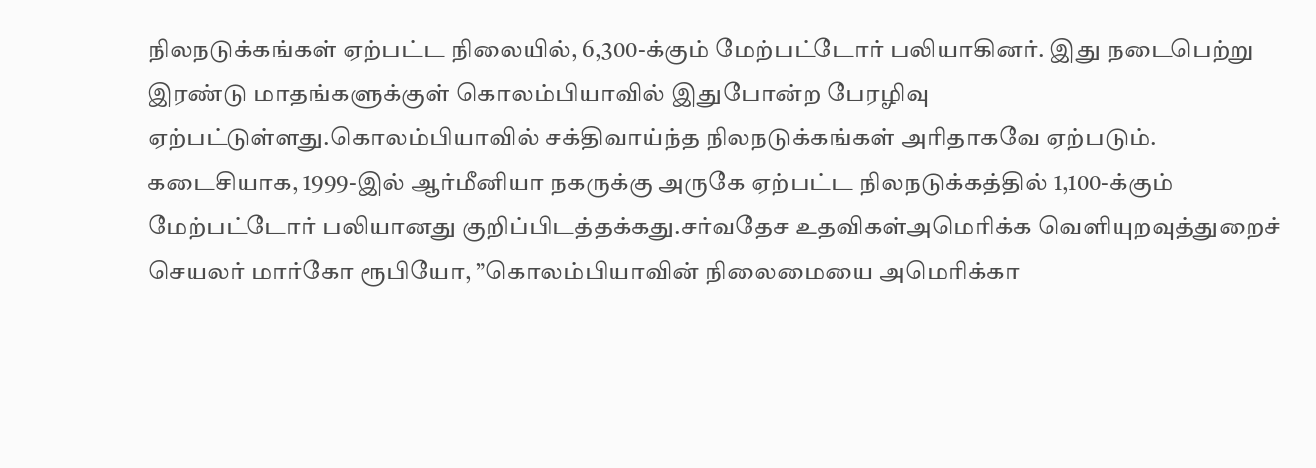நிலநடுக்கங்கள் ஏற்பட்ட நிலையில், 6,300-க்கும் மேற்பட்டோர் பலியாகினர். இது நடைபெற்று இரண்டு மாதங்களுக்குள் கொலம்பியாவில் இதுபோன்ற பேரழிவு ஏற்பட்டுள்ளது.கொலம்பியாவில் சக்திவாய்ந்த நிலநடுக்கங்கள் அரிதாகவே ஏற்படும். கடைசியாக, 1999-இல் ஆர்மீனியா நகருக்கு அருகே ஏற்பட்ட நிலநடுக்கத்தில் 1,100-க்கும் மேற்பட்டோர் பலியானது குறிப்பிடத்தக்கது.சர்வதேச உதவிகள்அமெரிக்க வெளியுறவுத்துறைச் செயலர் மார்கோ ரூபியோ, ”கொலம்பியாவின் நிலைமையை அமெரிக்கா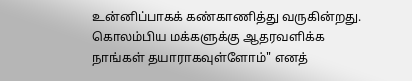உன்னிப்பாகக் கண்காணித்து வருகின்றது. கொலம்பிய மக்களுக்கு ஆதரவளிக்க நாங்கள் தயாராகவுள்ளோம்" எனத்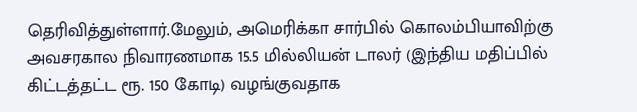தெரிவித்துள்ளார்.மேலும், அமெரிக்கா சார்பில் கொலம்பியாவிற்கு அவசரகால நிவாரணமாக 15.5 மில்லியன் டாலர் (இந்திய மதிப்பில் கிட்டத்தட்ட ரூ. 150 கோடி) வழங்குவதாக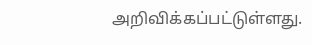அறிவிக்கப்பட்டுள்ளது.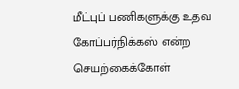மீட்புப் பணிகளுக்கு உதவ கோப்பர்நிக்கஸ் என்ற செயற்கைக்கோள்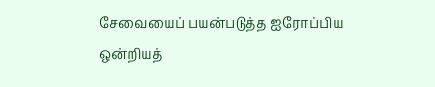சேவையைப் பயன்படுத்த ஐரோப்பிய ஒன்றியத்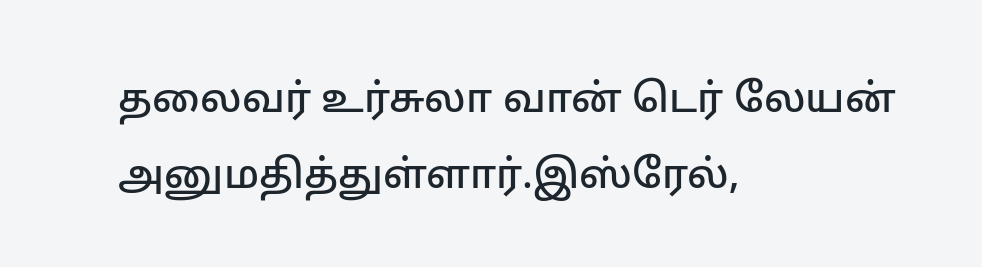தலைவர் உர்சுலா வான் டெர் லேயன் அனுமதித்துள்ளார்.இஸ்ரேல்,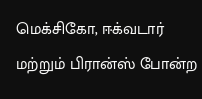மெக்சிகோ, ஈக்வடார் மற்றும் பிரான்ஸ் போன்ற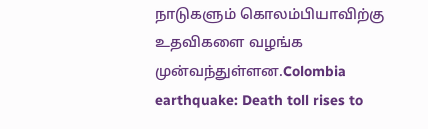நாடுகளும் கொலம்பியாவிற்கு உதவிகளை வழங்க முன்வந்துள்ளன.Colombia earthquake: Death toll rises to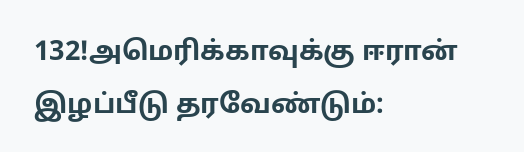132!அமெரிக்காவுக்கு ஈரான் இழப்பீடு தரவேண்டும்: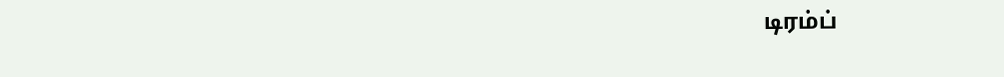டிரம்ப்